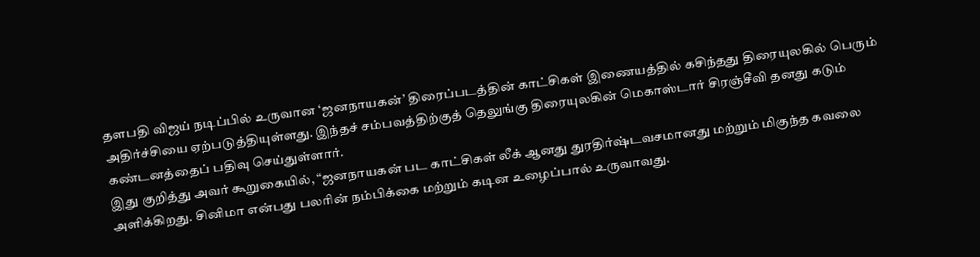தளபதி விஜய் நடிப்பில் உருவான ‘ஜனநாயகன்’ திரைப்படத்தின் காட்சிகள் இணையத்தில் கசிந்தது திரையுலகில் பெரும் அதிர்ச்சியை ஏற்படுத்தியுள்ளது. இந்தச் சம்பவத்திற்குத் தெலுங்கு திரையுலகின் மெகாஸ்டார் சிரஞ்சீவி தனது கடும் கண்டனத்தைப் பதிவு செய்துள்ளார்.
இது குறித்து அவர் கூறுகையில், “ஜனநாயகன் பட காட்சிகள் லீக் ஆனது துரதிர்ஷ்டவசமானது மற்றும் மிகுந்த கவலை அளிக்கிறது. சினிமா என்பது பலரின் நம்பிக்கை மற்றும் கடின உழைப்பால் உருவாவது.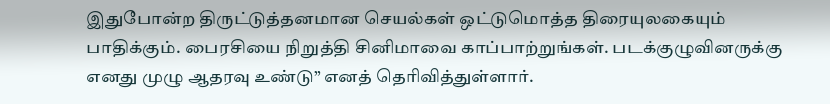இதுபோன்ற திருட்டுத்தனமான செயல்கள் ஒட்டுமொத்த திரையுலகையும் பாதிக்கும். பைரசியை நிறுத்தி சினிமாவை காப்பாற்றுங்கள். படக்குழுவினருக்கு எனது முழு ஆதரவு உண்டு” எனத் தெரிவித்துள்ளார்.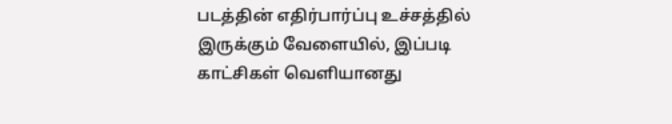படத்தின் எதிர்பார்ப்பு உச்சத்தில் இருக்கும் வேளையில், இப்படி காட்சிகள் வெளியானது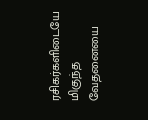ரசிகர்களிடையே மிகுந்த வேதனையை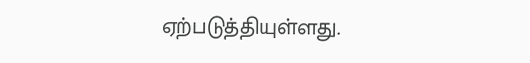ஏற்படுத்தியுள்ளது.